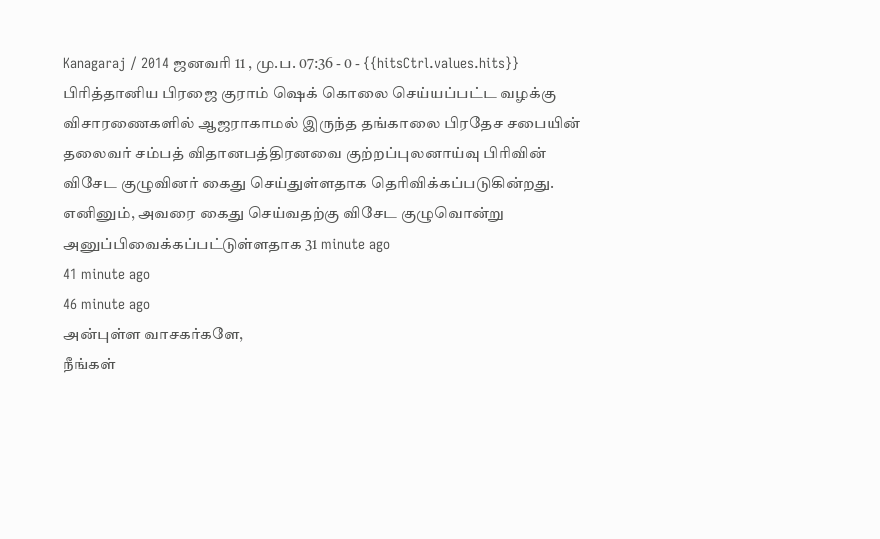Kanagaraj / 2014 ஜனவரி 11 , மு.ப. 07:36 - 0 - {{hitsCtrl.values.hits}}
பிரித்தானிய பிரஜை குராம் ஷெக் கொலை செய்யப்பட்ட வழக்கு விசாரணைகளில் ஆஜராகாமல் இருந்த தங்காலை பிரதேச சபையின் தலைவர் சம்பத் விதானபத்திரனவை குற்றப்புலனாய்வு பிரிவின் விசேட குழுவினர் கைது செய்துள்ளதாக தெரிவிக்கப்படுகின்றது. எனினும், அவரை கைது செய்வதற்கு விசேட குழுவொன்று அனுப்பிவைக்கப்பட்டுள்ளதாக 31 minute ago
41 minute ago
46 minute ago
அன்புள்ள வாசகர்களே,
நீங்கள்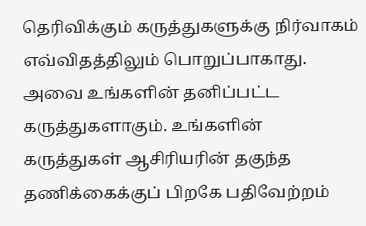தெரிவிக்கும் கருத்துகளுக்கு நிர்வாகம் எவ்விதத்திலும் பொறுப்பாகாது. அவை உங்களின் தனிப்பட்ட கருத்துகளாகும். உங்களின் கருத்துகள் ஆசிரியரின் தகுந்த தணிக்கைக்குப் பிறகே பதிவேற்றம்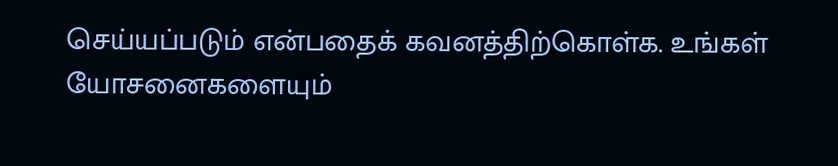செய்யப்படும் என்பதைக் கவனத்திற்கொள்க. உங்கள் யோசனைகளையும்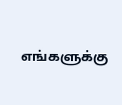எங்களுக்கு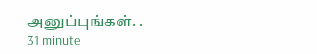அனுப்புங்கள். .
31 minute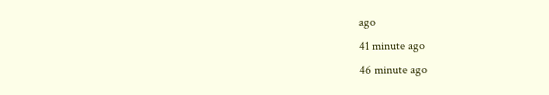ago
41 minute ago
46 minute ago